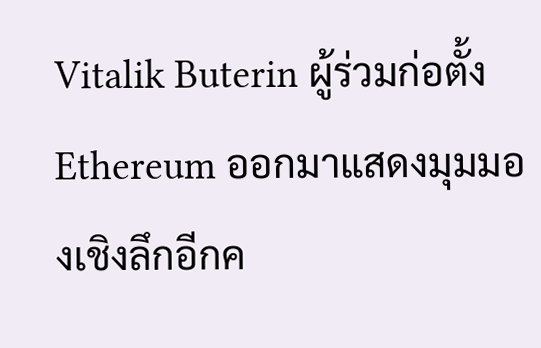Vitalik Buterin ผู้ร่วมก่อตั้ง Ethereum ออกมาแสดงมุมมองเชิงลึกอีกค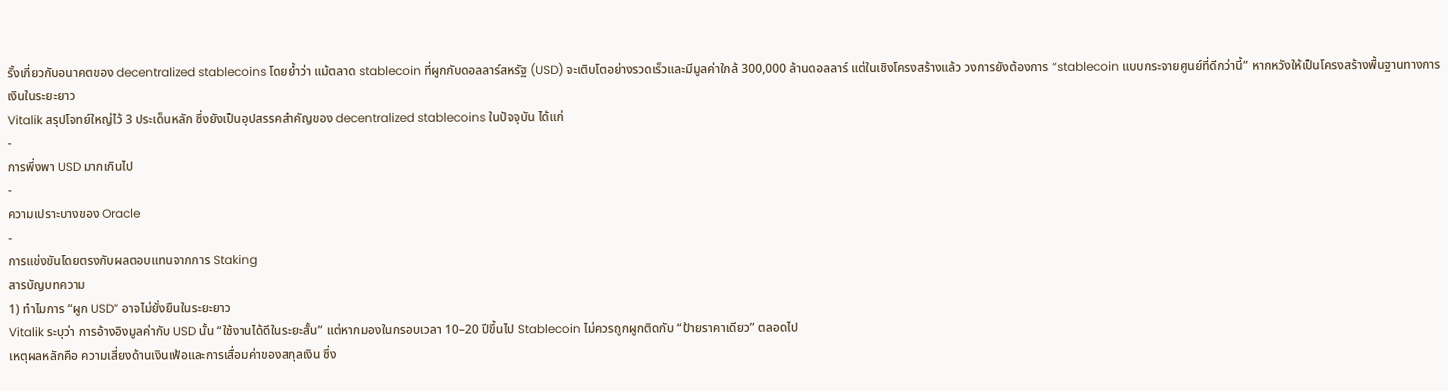รั้งเกี่ยวกับอนาคตของ decentralized stablecoins โดยย้ำว่า แม้ตลาด stablecoin ที่ผูกกับดอลลาร์สหรัฐ (USD) จะเติบโตอย่างรวดเร็วและมีมูลค่าใกล้ 300,000 ล้านดอลลาร์ แต่ในเชิงโครงสร้างแล้ว วงการยังต้องการ “stablecoin แบบกระจายศูนย์ที่ดีกว่านี้” หากหวังให้เป็นโครงสร้างพื้นฐานทางการเงินในระยะยาว
Vitalik สรุปโจทย์ใหญ่ไว้ 3 ประเด็นหลัก ซึ่งยังเป็นอุปสรรคสำคัญของ decentralized stablecoins ในปัจจุบัน ได้แก่
-
การพึ่งพา USD มากเกินไป
-
ความเปราะบางของ Oracle
-
การแข่งขันโดยตรงกับผลตอบแทนจากการ Staking
สารบัญบทความ
1) ทำไมการ “ผูก USD” อาจไม่ยั่งยืนในระยะยาว
Vitalik ระบุว่า การอ้างอิงมูลค่ากับ USD นั้น “ใช้งานได้ดีในระยะสั้น” แต่หากมองในกรอบเวลา 10–20 ปีขึ้นไป Stablecoin ไม่ควรถูกผูกติดกับ “ป้ายราคาเดียว” ตลอดไป
เหตุผลหลักคือ ความเสี่ยงด้านเงินเฟ้อและการเสื่อมค่าของสกุลเงิน ซึ่ง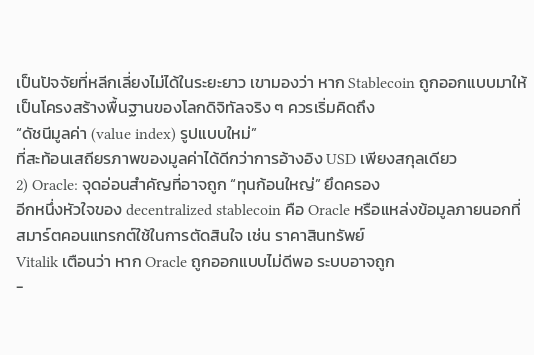เป็นปัจจัยที่หลีกเลี่ยงไม่ได้ในระยะยาว เขามองว่า หาก Stablecoin ถูกออกแบบมาให้เป็นโครงสร้างพื้นฐานของโลกดิจิทัลจริง ๆ ควรเริ่มคิดถึง
“ดัชนีมูลค่า (value index) รูปแบบใหม่”
ที่สะท้อนเสถียรภาพของมูลค่าได้ดีกว่าการอ้างอิง USD เพียงสกุลเดียว
2) Oracle: จุดอ่อนสำคัญที่อาจถูก “ทุนก้อนใหญ่” ยึดครอง
อีกหนึ่งหัวใจของ decentralized stablecoin คือ Oracle หรือแหล่งข้อมูลภายนอกที่สมาร์ตคอนแทรกต์ใช้ในการตัดสินใจ เช่น ราคาสินทรัพย์
Vitalik เตือนว่า หาก Oracle ถูกออกแบบไม่ดีพอ ระบบอาจถูก
-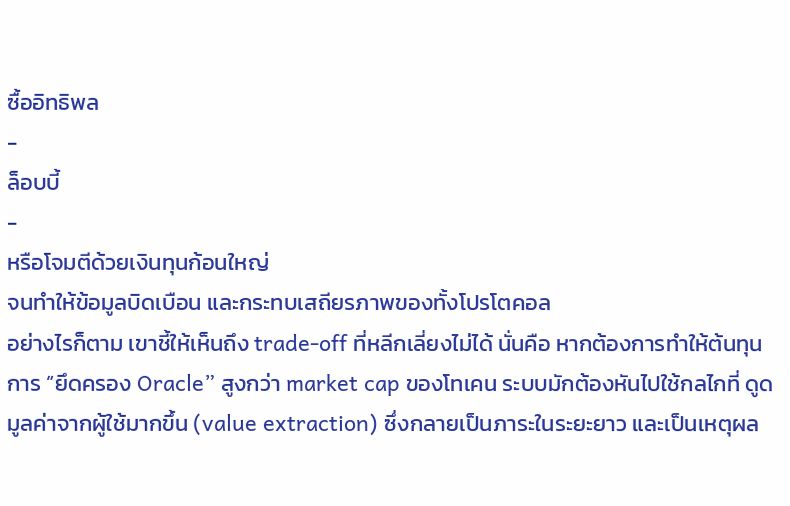ซื้ออิทธิพล
-
ล็อบบี้
-
หรือโจมตีด้วยเงินทุนก้อนใหญ่
จนทำให้ข้อมูลบิดเบือน และกระทบเสถียรภาพของทั้งโปรโตคอล
อย่างไรก็ตาม เขาชี้ให้เห็นถึง trade-off ที่หลีกเลี่ยงไม่ได้ นั่นคือ หากต้องการทำให้ต้นทุนการ “ยึดครอง Oracle” สูงกว่า market cap ของโทเคน ระบบมักต้องหันไปใช้กลไกที่ ดูดมูลค่าจากผู้ใช้มากขึ้น (value extraction) ซึ่งกลายเป็นภาระในระยะยาว และเป็นเหตุผล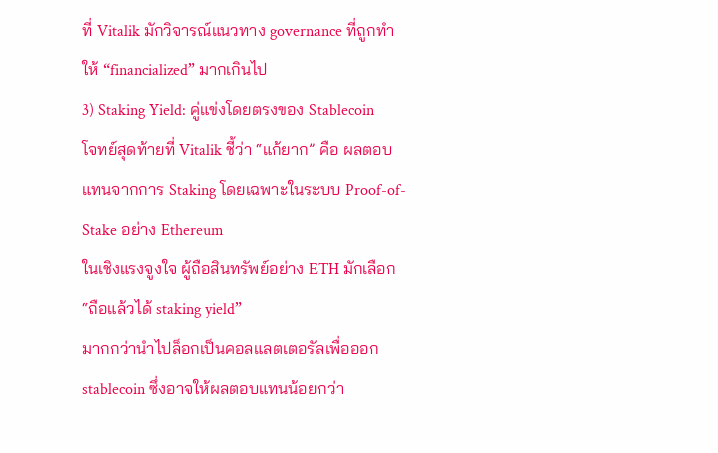ที่ Vitalik มักวิจารณ์แนวทาง governance ที่ถูกทำให้ “financialized” มากเกินไป
3) Staking Yield: คู่แข่งโดยตรงของ Stablecoin
โจทย์สุดท้ายที่ Vitalik ชี้ว่า “แก้ยาก” คือ ผลตอบแทนจากการ Staking โดยเฉพาะในระบบ Proof-of-Stake อย่าง Ethereum
ในเชิงแรงจูงใจ ผู้ถือสินทรัพย์อย่าง ETH มักเลือก
“ถือแล้วได้ staking yield”
มากกว่านำไปล็อกเป็นคอลแลตเตอรัลเพื่อออก stablecoin ซึ่งอาจให้ผลตอบแทนน้อยกว่า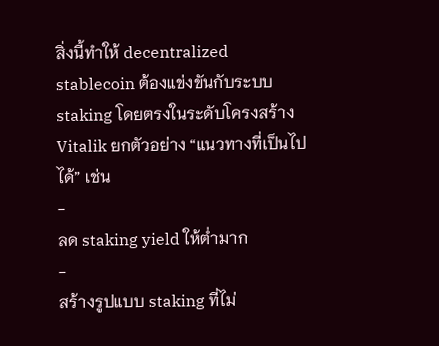สิ่งนี้ทำให้ decentralized stablecoin ต้องแข่งขันกับระบบ staking โดยตรงในระดับโครงสร้าง
Vitalik ยกตัวอย่าง “แนวทางที่เป็นไปได้” เช่น
-
ลด staking yield ให้ต่ำมาก
-
สร้างรูปแบบ staking ที่ไม่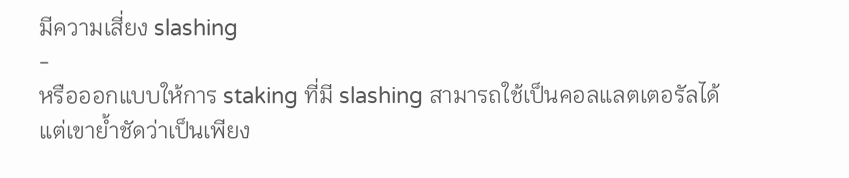มีความเสี่ยง slashing
-
หรือออกแบบให้การ staking ที่มี slashing สามารถใช้เป็นคอลแลตเตอรัลได้
แต่เขาย้ำชัดว่าเป็นเพียง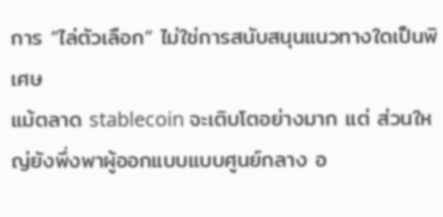การ “ไล่ตัวเลือก” ไม่ใช่การสนับสนุนแนวทางใดเป็นพิเศษ
แม้ตลาด stablecoin จะเติบโตอย่างมาก แต่ ส่วนใหญ่ยังพึ่งพาผู้ออกแบบแบบศูนย์กลาง อ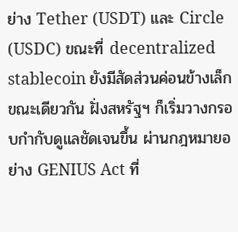ย่าง Tether (USDT) และ Circle (USDC) ขณะที่ decentralized stablecoin ยังมีสัดส่วนค่อนข้างเล็ก
ขณะเดียวกัน ฝั่งสหรัฐฯ ก็เริ่มวางกรอบกำกับดูแลชัดเจนขึ้น ผ่านกฎหมายอย่าง GENIUS Act ที่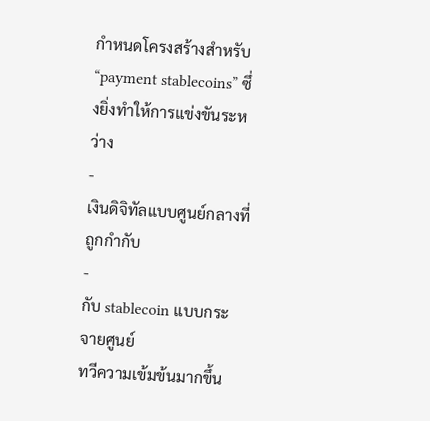กำหนดโครงสร้างสำหรับ “payment stablecoins” ซึ่งยิ่งทำให้การแข่งขันระหว่าง
-
เงินดิจิทัลแบบศูนย์กลางที่ถูกกำกับ
-
กับ stablecoin แบบกระจายศูนย์
ทวีความเข้มข้นมากขึ้น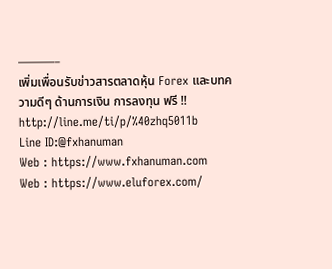———–
เพิ่มเพื่อนรับข่าวสารตลาดหุ้น Forex และบทความดีๆ ด้านการเงิน การลงทุน ฟรี !!
http://line.me/ti/p/%40zhq5011b
Line ID:@fxhanuman
Web : https://www.fxhanuman.com
Web : https://www.eluforex.com/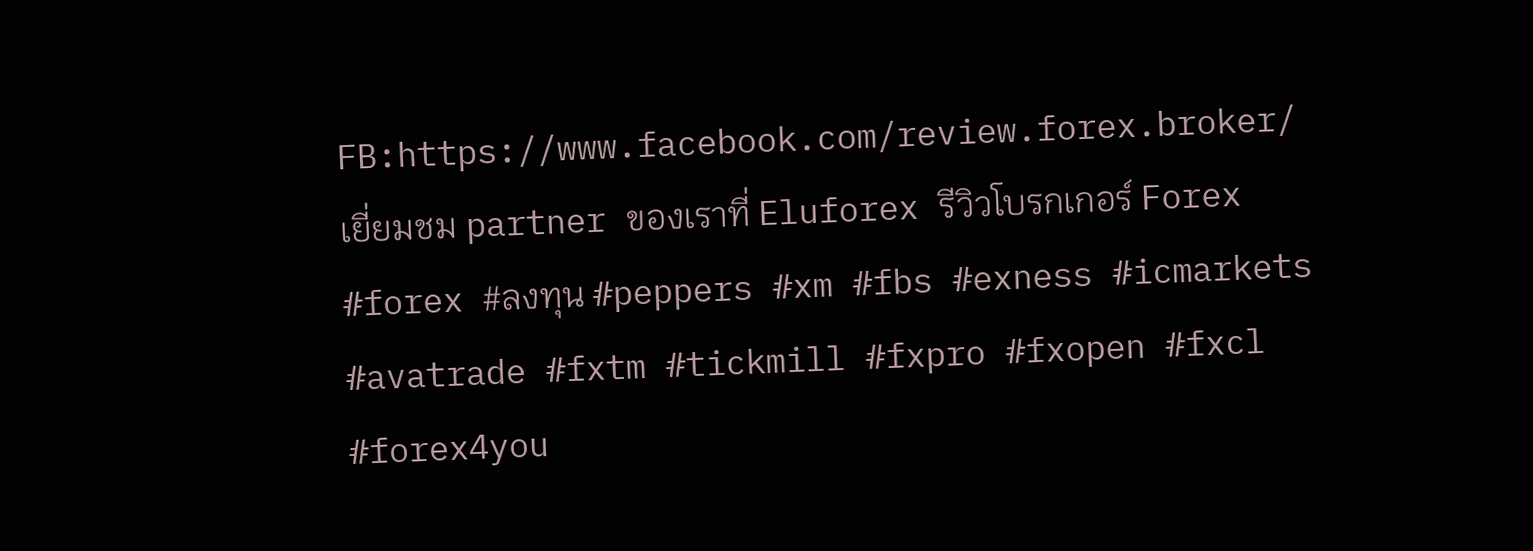FB:https://www.facebook.com/review.forex.broker/
เยี่ยมชม partner ของเราที่ Eluforex รีวิวโบรกเกอร์ Forex
#forex #ลงทุน #peppers #xm #fbs #exness #icmarkets #avatrade #fxtm #tickmill #fxpro #fxopen #fxcl #forex4you